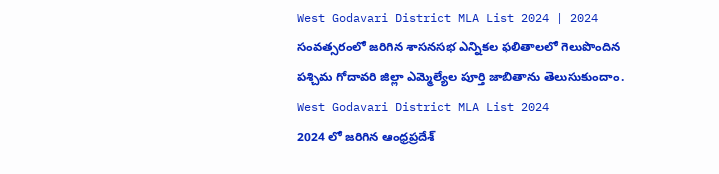West Godavari District MLA List 2024 | 2024 సంవత్సరంలో జరిగిన శాసనసభ ఎన్నికల ఫలితాలలో గెలుపొందిన పశ్చిమ గోదావరి జిల్లా ఎమ్మెల్యేల పూర్తి జాబితాను తెలుసుకుందాం.
West Godavari District MLA List 2024
2024 లో జరిగిన ఆంధ్రప్రదేశ్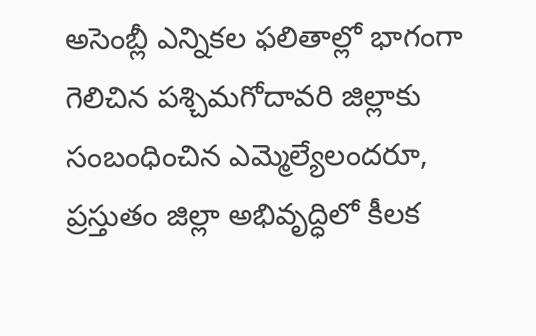అసెంబ్లీ ఎన్నికల ఫలితాల్లో భాగంగా గెలిచిన పశ్చిమగోదావరి జిల్లాకు సంబంధించిన ఎమ్మెల్యేలందరూ, ప్రస్తుతం జిల్లా అభివృద్ధిలో కీలక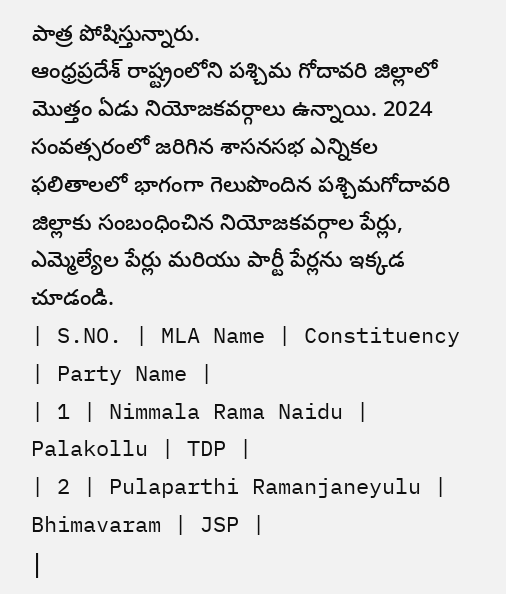పాత్ర పోషిస్తున్నారు.
ఆంధ్రప్రదేశ్ రాష్ట్రంలోని పశ్చిమ గోదావరి జిల్లాలో మొత్తం ఏడు నియోజకవర్గాలు ఉన్నాయి. 2024 సంవత్సరంలో జరిగిన శాసనసభ ఎన్నికల ఫలితాలలో భాగంగా గెలుపొందిన పశ్చిమగోదావరి జిల్లాకు సంబంధించిన నియోజకవర్గాల పేర్లు, ఎమ్మెల్యేల పేర్లు మరియు పార్టీ పేర్లను ఇక్కడ చూడండి.
| S.NO. | MLA Name | Constituency | Party Name |
| 1 | Nimmala Rama Naidu | Palakollu | TDP |
| 2 | Pulaparthi Ramanjaneyulu | Bhimavaram | JSP |
|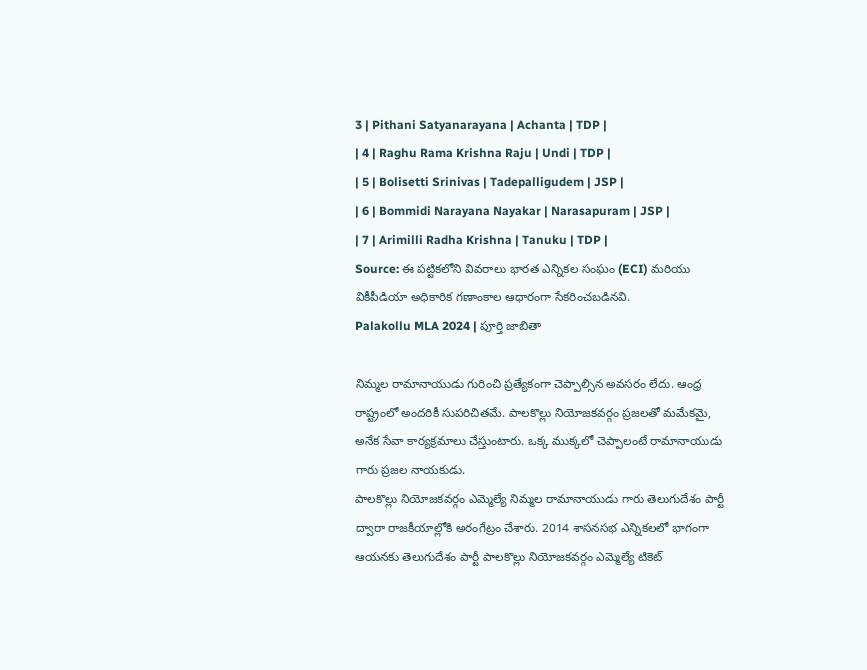3 | Pithani Satyanarayana | Achanta | TDP |
| 4 | Raghu Rama Krishna Raju | Undi | TDP |
| 5 | Bolisetti Srinivas | Tadepalligudem | JSP |
| 6 | Bommidi Narayana Nayakar | Narasapuram | JSP |
| 7 | Arimilli Radha Krishna | Tanuku | TDP |
Source: ఈ పట్టికలోని వివరాలు భారత ఎన్నికల సంఘం (ECI) మరియు వికీపీడియా అధికారిక గణాంకాల ఆధారంగా సేకరించబడినవి.
Palakollu MLA 2024 | పూర్తి జాబితా

నిమ్మల రామానాయుడు గురించి ప్రత్యేకంగా చెప్పాల్సిన అవసరం లేదు. ఆంధ్ర రాష్ట్రంలో అందరికీ సుపరిచితమే. పాలకొల్లు నియోజకవర్గం ప్రజలతో మమేకమై, అనేక సేవా కార్యక్రమాలు చేస్తుంటారు. ఒక్క ముక్కలో చెప్పాలంటే రామానాయుడు గారు ప్రజల నాయకుడు.
పాలకొల్లు నియోజకవర్గం ఎమ్మెల్యే నిమ్మల రామానాయుడు గారు తెలుగుదేశం పార్టీ ద్వారా రాజకీయాల్లోకి అరంగేట్రం చేశారు. 2014 శాసనసభ ఎన్నికలలో భాగంగా ఆయనకు తెలుగుదేశం పార్టీ పాలకొల్లు నియోజకవర్గం ఎమ్మెల్యే టికెట్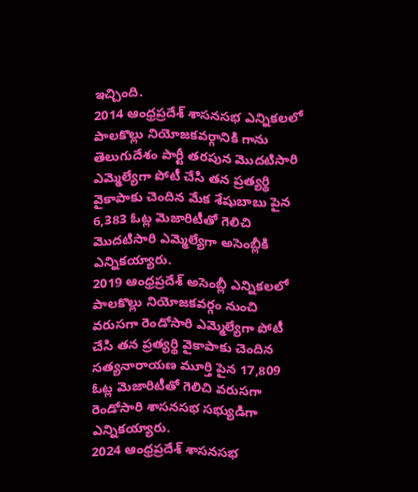ఇచ్చింది.
2014 ఆంధ్రప్రదేశ్ శాసనసభ ఎన్నికలలో పాలకొల్లు నియోజకవర్గానికి గాను తెలుగుదేశం పార్టీ తరపున మొదటిసారి ఎమ్మెల్యేగా పోటీ చేసి తన ప్రత్యర్థి వైకాపాకు చెందిన మేక శేషుబాబు పైన 6,383 ఓట్ల మెజారిటీతో గెలిచి మొదటిసారి ఎమ్మెల్యేగా అసెంబ్లీకి ఎన్నికయ్యారు.
2019 ఆంధ్రప్రదేశ్ అసెంబ్లీ ఎన్నికలలో పాలకొల్లు నియోజకవర్గం నుంచి వరుసగా రెండోసారి ఎమ్మెల్యేగా పోటీ చేసి తన ప్రత్యర్థి వైకాపాకు చెందిన సత్యనారాయణ మూర్తి పైన 17,809 ఓట్ల మెజారిటీతో గెలిచి వరుసగా రెండోసారి శాసనసభ సభ్యుడిగా ఎన్నికయ్యారు.
2024 ఆంధ్రప్రదేశ్ శాసనసభ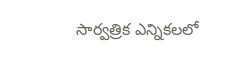సార్వత్రిక ఎన్నికలలో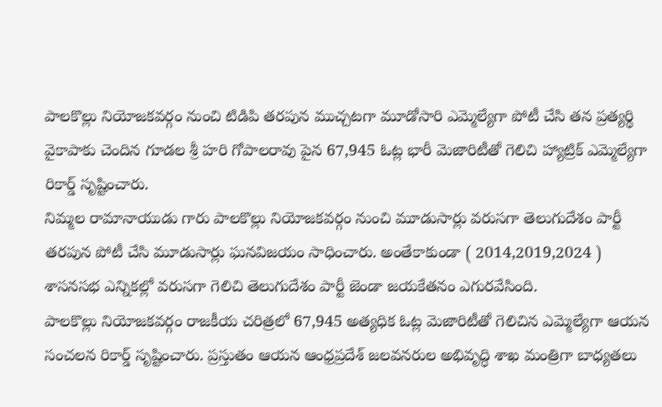పాలకొల్లు నియోజకవర్గం నుంచి టిడిపి తరపున ముచ్చటగా మూడోసారి ఎమ్మెల్యేగా పోటీ చేసి తన ప్రత్యర్థి వైకాపాకు చెందిన గూడల శ్రీ హరి గోపాలరావు పైన 67,945 ఓట్ల భారీ మెజారిటీతో గెలిచి హ్యాట్రిక్ ఎమ్మెల్యేగా రికార్డ్ సృష్టించారు.
నిమ్మల రామానాయుడు గారు పాలకొల్లు నియోజకవర్గం నుంచి మూడుసార్లు వరుసగా తెలుగుదేశం పార్టీ తరపున పోటీ చేసి మూడుసార్లు ఘనవిజయం సాధించారు. అంతేకాకుండా ( 2014,2019,2024 ) శాసనసభ ఎన్నికల్లో వరుసగా గెలిచి తెలుగుదేశం పార్టీ జెండా జయకేతనం ఎగురవేసింది.
పాలకొల్లు నియోజకవర్గం రాజకీయ చరిత్రలో 67,945 అత్యధిక ఓట్ల మెజారిటీతో గెలిచిన ఎమ్మెల్యేగా ఆయన సంచలన రికార్డ్ సృష్టించారు. ప్రస్తుతం ఆయన ఆంధ్రప్రదేశ్ జలవనరుల అభివృద్ధి శాఖ మంత్రిగా బాధ్యతలు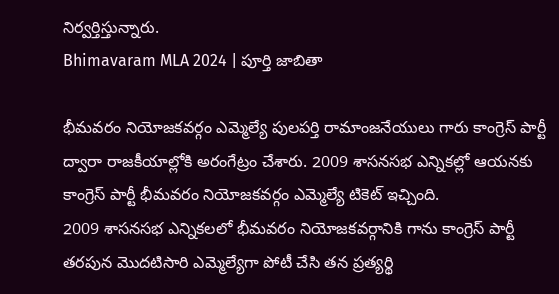నిర్వర్తిస్తున్నారు.
Bhimavaram MLA 2024 | పూర్తి జాబితా

భీమవరం నియోజకవర్గం ఎమ్మెల్యే పులపర్తి రామాంజనేయులు గారు కాంగ్రెస్ పార్టీ ద్వారా రాజకీయాల్లోకి అరంగేట్రం చేశారు. 2009 శాసనసభ ఎన్నికల్లో ఆయనకు కాంగ్రెస్ పార్టీ భీమవరం నియోజకవర్గం ఎమ్మెల్యే టికెట్ ఇచ్చింది.
2009 శాసనసభ ఎన్నికలలో భీమవరం నియోజకవర్గానికి గాను కాంగ్రెస్ పార్టీ తరపున మొదటిసారి ఎమ్మెల్యేగా పోటీ చేసి తన ప్రత్యర్థి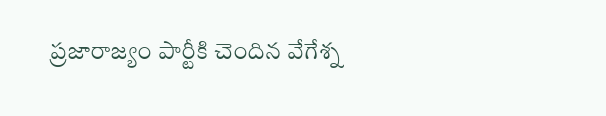ప్రజారాజ్యం పార్టీకి చెందిన వేగేశ్న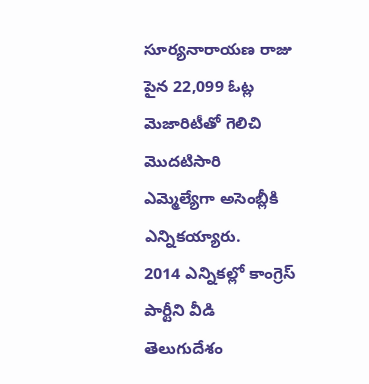సూర్యనారాయణ రాజు పైన 22,099 ఓట్ల మెజారిటీతో గెలిచి మొదటిసారి ఎమ్మెల్యేగా అసెంబ్లీకి ఎన్నికయ్యారు.
2014 ఎన్నికల్లో కాంగ్రెస్ పార్టీని వీడి తెలుగుదేశం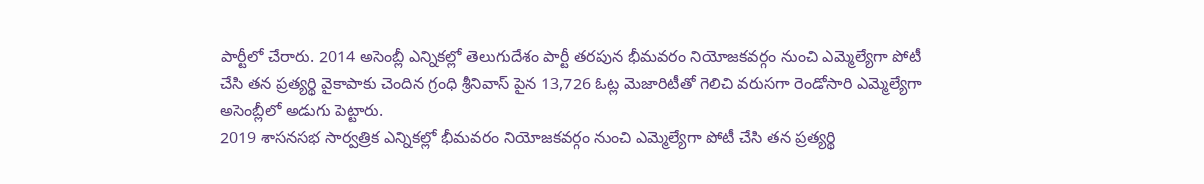పార్టీలో చేరారు. 2014 అసెంబ్లీ ఎన్నికల్లో తెలుగుదేశం పార్టీ తరపున భీమవరం నియోజకవర్గం నుంచి ఎమ్మెల్యేగా పోటీ చేసి తన ప్రత్యర్థి వైకాపాకు చెందిన గ్రంధి శ్రీనివాస్ పైన 13,726 ఓట్ల మెజారిటీతో గెలిచి వరుసగా రెండోసారి ఎమ్మెల్యేగా అసెంబ్లీలో అడుగు పెట్టారు.
2019 శాసనసభ సార్వత్రిక ఎన్నికల్లో భీమవరం నియోజకవర్గం నుంచి ఎమ్మెల్యేగా పోటీ చేసి తన ప్రత్యర్థి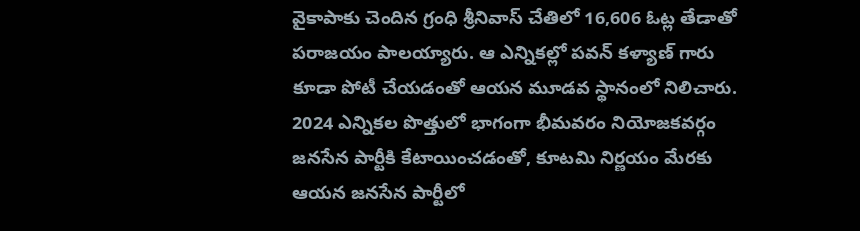వైకాపాకు చెందిన గ్రంధి శ్రీనివాస్ చేతిలో 16,606 ఓట్ల తేడాతో పరాజయం పాలయ్యారు. ఆ ఎన్నికల్లో పవన్ కళ్యాణ్ గారు కూడా పోటీ చేయడంతో ఆయన మూడవ స్థానంలో నిలిచారు.
2024 ఎన్నికల పొత్తులో భాగంగా భీమవరం నియోజకవర్గం జనసేన పార్టీకి కేటాయించడంతో, కూటమి నిర్ణయం మేరకు ఆయన జనసేన పార్టీలో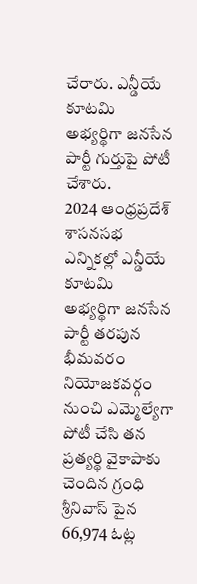చేరారు. ఎన్డీయే కూటమి అభ్యర్థిగా జనసేన పార్టీ గుర్తుపై పోటీ చేశారు.
2024 ఆంధ్రప్రదేశ్ శాసనసభ ఎన్నికల్లో ఎన్డీయే కూటమి అభ్యర్థిగా జనసేన పార్టీ తరపున భీమవరం నియోజకవర్గం నుంచి ఎమ్మెల్యేగా పోటీ చేసి తన ప్రత్యర్థి వైకాపాకు చెందిన గ్రంధి శ్రీనివాస్ పైన 66,974 ఓట్ల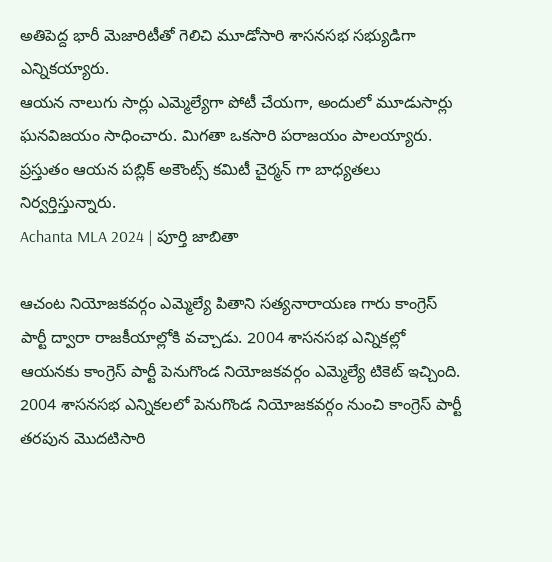అతిపెద్ద భారీ మెజారిటీతో గెలిచి మూడోసారి శాసనసభ సభ్యుడిగా ఎన్నికయ్యారు.
ఆయన నాలుగు సార్లు ఎమ్మెల్యేగా పోటీ చేయగా, అందులో మూడుసార్లు ఘనవిజయం సాధించారు. మిగతా ఒకసారి పరాజయం పాలయ్యారు. ప్రస్తుతం ఆయన పబ్లిక్ అకౌంట్స్ కమిటీ చైర్మన్ గా బాధ్యతలు నిర్వర్తిస్తున్నారు.
Achanta MLA 2024 | పూర్తి జాబితా

ఆచంట నియోజకవర్గం ఎమ్మెల్యే పితాని సత్యనారాయణ గారు కాంగ్రెస్ పార్టీ ద్వారా రాజకీయాల్లోకి వచ్చాడు. 2004 శాసనసభ ఎన్నికల్లో ఆయనకు కాంగ్రెస్ పార్టీ పెనుగొండ నియోజకవర్గం ఎమ్మెల్యే టికెట్ ఇచ్చింది.
2004 శాసనసభ ఎన్నికలలో పెనుగొండ నియోజకవర్గం నుంచి కాంగ్రెస్ పార్టీ తరపున మొదటిసారి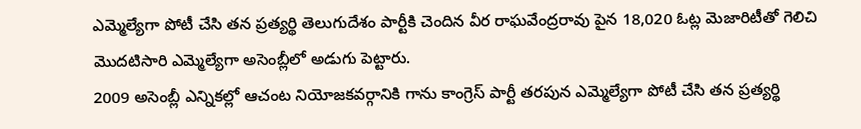ఎమ్మెల్యేగా పోటీ చేసి తన ప్రత్యర్థి తెలుగుదేశం పార్టీకి చెందిన వీర రాఘవేంద్రరావు పైన 18,020 ఓట్ల మెజారిటీతో గెలిచి మొదటిసారి ఎమ్మెల్యేగా అసెంబ్లీలో అడుగు పెట్టారు.
2009 అసెంబ్లీ ఎన్నికల్లో ఆచంట నియోజకవర్గానికి గాను కాంగ్రెస్ పార్టీ తరపున ఎమ్మెల్యేగా పోటీ చేసి తన ప్రత్యర్థి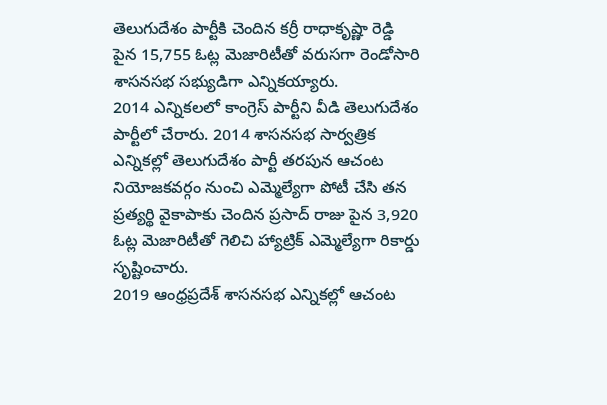తెలుగుదేశం పార్టీకి చెందిన కర్రీ రాధాకృష్ణా రెడ్డి పైన 15,755 ఓట్ల మెజారిటీతో వరుసగా రెండోసారి శాసనసభ సభ్యుడిగా ఎన్నికయ్యారు.
2014 ఎన్నికలలో కాంగ్రెస్ పార్టీని వీడి తెలుగుదేశం పార్టీలో చేరారు. 2014 శాసనసభ సార్వత్రిక ఎన్నికల్లో తెలుగుదేశం పార్టీ తరపున ఆచంట నియోజకవర్గం నుంచి ఎమ్మెల్యేగా పోటీ చేసి తన ప్రత్యర్థి వైకాపాకు చెందిన ప్రసాద్ రాజు పైన 3,920 ఓట్ల మెజారిటీతో గెలిచి హ్యాట్రిక్ ఎమ్మెల్యేగా రికార్డు సృష్టించారు.
2019 ఆంధ్రప్రదేశ్ శాసనసభ ఎన్నికల్లో ఆచంట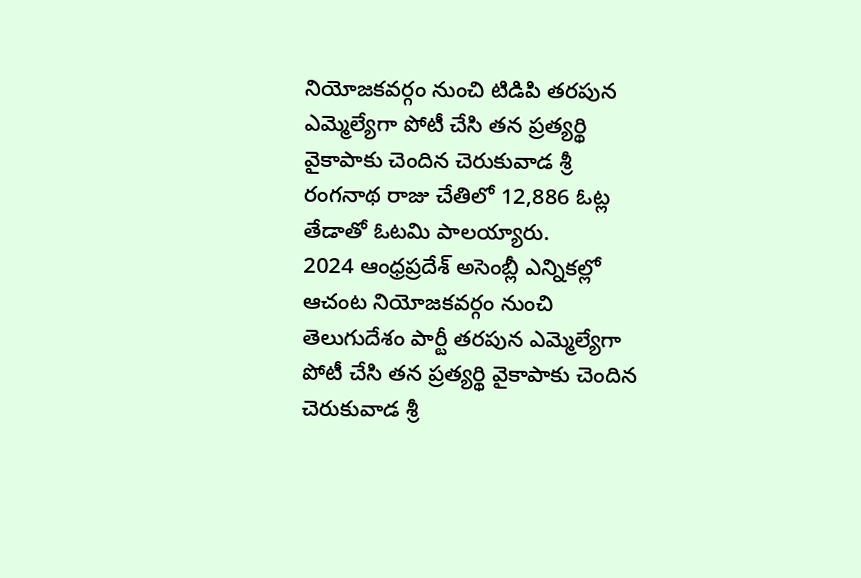నియోజకవర్గం నుంచి టిడిపి తరపున ఎమ్మెల్యేగా పోటీ చేసి తన ప్రత్యర్థి వైకాపాకు చెందిన చెరుకువాడ శ్రీ రంగనాథ రాజు చేతిలో 12,886 ఓట్ల తేడాతో ఓటమి పాలయ్యారు.
2024 ఆంధ్రప్రదేశ్ అసెంబ్లీ ఎన్నికల్లో ఆచంట నియోజకవర్గం నుంచి తెలుగుదేశం పార్టీ తరపున ఎమ్మెల్యేగా పోటీ చేసి తన ప్రత్యర్థి వైకాపాకు చెందిన చెరుకువాడ శ్రీ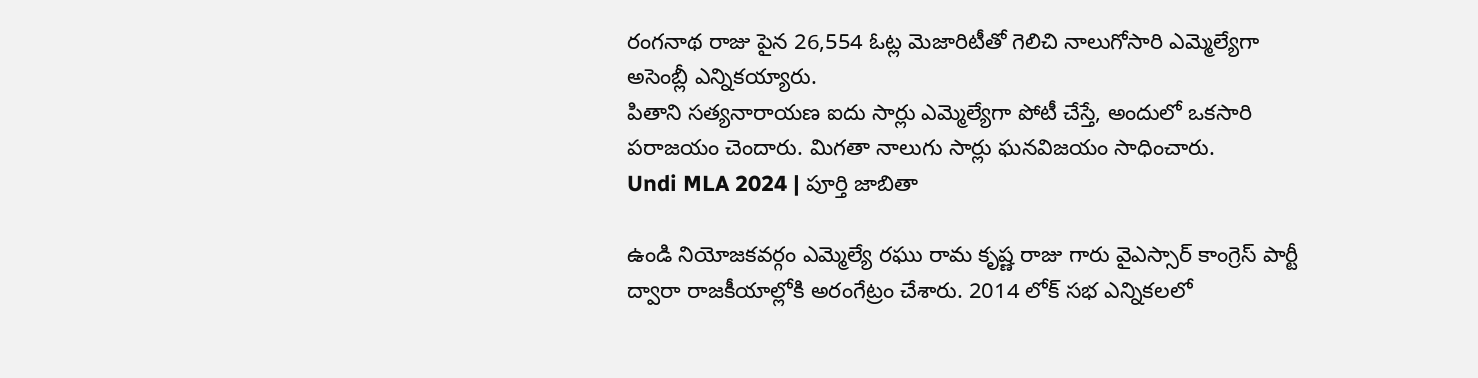రంగనాథ రాజు పైన 26,554 ఓట్ల మెజారిటీతో గెలిచి నాలుగోసారి ఎమ్మెల్యేగా అసెంబ్లీ ఎన్నికయ్యారు.
పితాని సత్యనారాయణ ఐదు సార్లు ఎమ్మెల్యేగా పోటీ చేస్తే, అందులో ఒకసారి పరాజయం చెందారు. మిగతా నాలుగు సార్లు ఘనవిజయం సాధించారు.
Undi MLA 2024 | పూర్తి జాబితా

ఉండి నియోజకవర్గం ఎమ్మెల్యే రఘు రామ కృష్ణ రాజు గారు వైఎస్సార్ కాంగ్రెస్ పార్టీ ద్వారా రాజకీయాల్లోకి అరంగేట్రం చేశారు. 2014 లోక్ సభ ఎన్నికలలో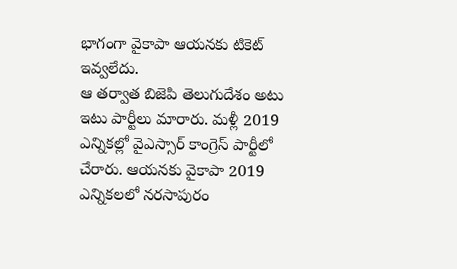భాగంగా వైకాపా ఆయనకు టికెట్ ఇవ్వలేదు.
ఆ తర్వాత బిజెపి తెలుగుదేశం అటు ఇటు పార్టీలు మారారు. మళ్లీ 2019 ఎన్నికల్లో వైఎస్సార్ కాంగ్రెస్ పార్టీలో చేరారు. ఆయనకు వైకాపా 2019 ఎన్నికలలో నరసాపురం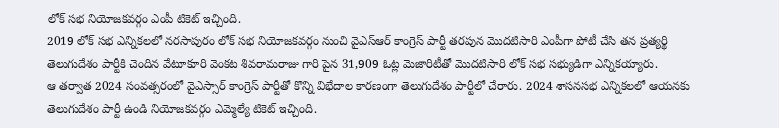లోక్ సభ నియోజకవర్గం ఎంపీ టికెట్ ఇచ్చింది.
2019 లోక్ సభ ఎన్నికలలో నరసాపురం లోక్ సభ నియోజకవర్గం నుంచి వైఎస్ఆర్ కాంగ్రెస్ పార్టీ తరపున మొదటిసారి ఎంపీగా పోటీ చేసి తన ప్రత్యర్థి తెలుగుదేశం పార్టీకి చెందిన వేటూకూరి వెంకట శివరామరాజు గారి పైన 31,909 ఓట్ల మెజారిటీతో మొదటిసారి లోక్ సభ సభ్యుడిగా ఎన్నికయ్యారు.
ఆ తర్వాత 2024 సంవత్సరంలో వైఎస్సార్ కాంగ్రెస్ పార్టీతో కొన్ని విభేదాల కారణంగా తెలుగుదేశం పార్టీలో చేరారు. 2024 శాసనసభ ఎన్నికలలో ఆయనకు తెలుగుదేశం పార్టీ ఉండి నియోజకవర్గం ఎమ్మెల్యే టికెట్ ఇచ్చింది.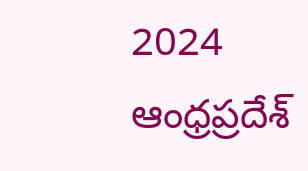2024 ఆంధ్రప్రదేశ్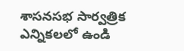శాసనసభ సార్వత్రిక ఎన్నికలలో ఉండి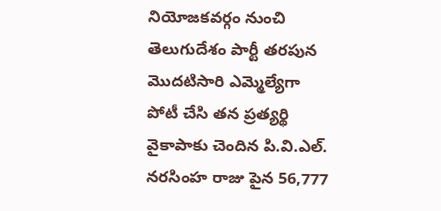నియోజకవర్గం నుంచి తెలుగుదేశం పార్టీ తరపున మొదటిసారి ఎమ్మెల్యేగా పోటీ చేసి తన ప్రత్యర్థి వైకాపాకు చెందిన పి.వి.ఎల్. నరసింహ రాజు పైన 56,777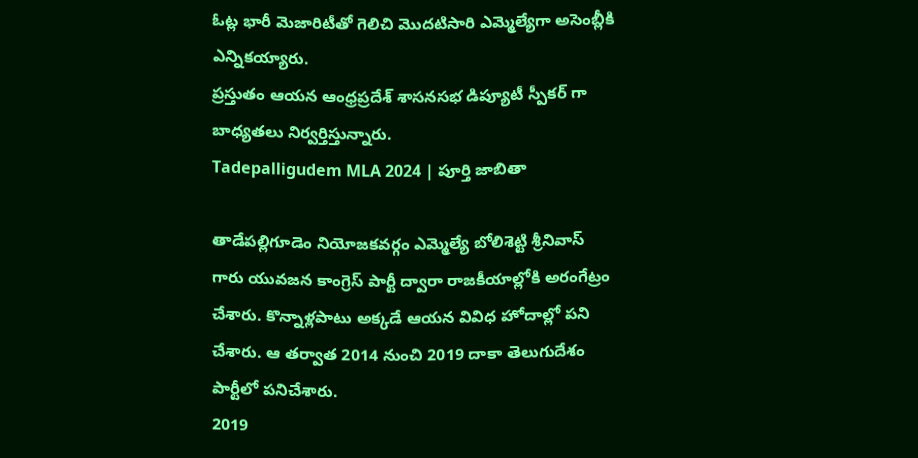ఓట్ల భారీ మెజారిటీతో గెలిచి మొదటిసారి ఎమ్మెల్యేగా అసెంబ్లీకి ఎన్నికయ్యారు.
ప్రస్తుతం ఆయన ఆంధ్రప్రదేశ్ శాసనసభ డిప్యూటీ స్పీకర్ గా బాధ్యతలు నిర్వర్తిస్తున్నారు.
Tadepalligudem MLA 2024 | పూర్తి జాబితా

తాడేపల్లిగూడెం నియోజకవర్గం ఎమ్మెల్యే బోలిశెట్టి శ్రీనివాస్ గారు యువజన కాంగ్రెస్ పార్టీ ద్వారా రాజకీయాల్లోకి అరంగేట్రం చేశారు. కొన్నాళ్లపాటు అక్కడే ఆయన వివిధ హోదాల్లో పని చేశారు. ఆ తర్వాత 2014 నుంచి 2019 దాకా తెలుగుదేశం పార్టీలో పనిచేశారు.
2019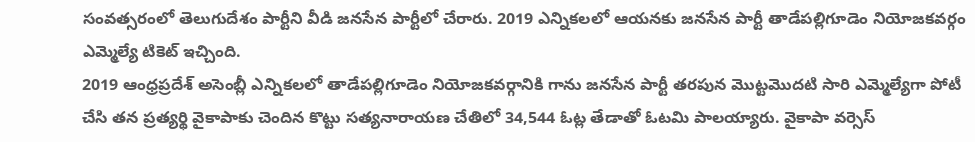సంవత్సరంలో తెలుగుదేశం పార్టీని వీడి జనసేన పార్టీలో చేరారు. 2019 ఎన్నికలలో ఆయనకు జనసేన పార్టీ తాడేపల్లిగూడెం నియోజకవర్గం ఎమ్మెల్యే టికెట్ ఇచ్చింది.
2019 ఆంధ్రప్రదేశ్ అసెంబ్లీ ఎన్నికలలో తాడేపల్లిగూడెం నియోజకవర్గానికి గాను జనసేన పార్టీ తరపున మొట్టమొదటి సారి ఎమ్మెల్యేగా పోటీ చేసి తన ప్రత్యర్థి వైకాపాకు చెందిన కొట్టు సత్యనారాయణ చేతిలో 34,544 ఓట్ల తేడాతో ఓటమి పాలయ్యారు. వైకాపా వర్సెస్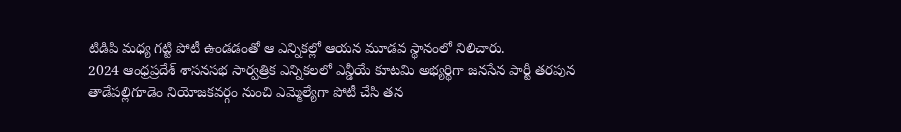టిడిపి మధ్య గట్టి పోటీ ఉండడంతో ఆ ఎన్నికల్లో ఆయన మూడవ స్థానంలో నిలిచారు.
2024 ఆంధ్రప్రదేశ్ శాసనసభ సార్వత్రిక ఎన్నికలలో ఎన్డీయే కూటమి అభ్యర్థిగా జనసేన పార్టీ తరపున తాడేపల్లిగూడెం నియోజకవర్గం నుంచి ఎమ్మెల్యేగా పోటీ చేసి తన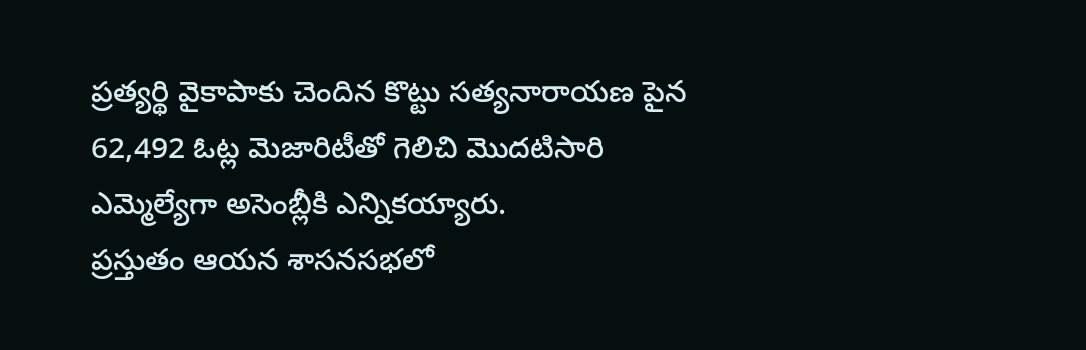ప్రత్యర్థి వైకాపాకు చెందిన కొట్టు సత్యనారాయణ పైన 62,492 ఓట్ల మెజారిటీతో గెలిచి మొదటిసారి ఎమ్మెల్యేగా అసెంబ్లీకి ఎన్నికయ్యారు.
ప్రస్తుతం ఆయన శాసనసభలో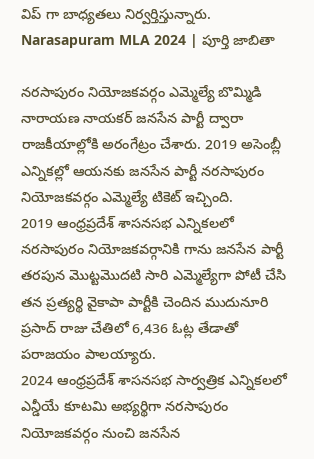విప్ గా బాధ్యతలు నిర్వర్తిస్తున్నారు.
Narasapuram MLA 2024 | పూర్తి జాబితా

నరసాపురం నియోజకవర్గం ఎమ్మెల్యే బొమ్మిడి నారాయణ నాయకర్ జనసేన పార్టీ ద్వారా రాజకీయాల్లోకి అరంగేట్రం చేశారు. 2019 అసెంబ్లీ ఎన్నికల్లో ఆయనకు జనసేన పార్టీ నరసాపురం నియోజకవర్గం ఎమ్మెల్యే టికెట్ ఇచ్చింది.
2019 ఆంధ్రప్రదేశ్ శాసనసభ ఎన్నికలలో నరసాపురం నియోజకవర్గానికి గాను జనసేన పార్టీ తరపున మొట్టమొదటి సారి ఎమ్మెల్యేగా పోటీ చేసి తన ప్రత్యర్థి వైకాపా పార్టీకి చెందిన ముదునూరి ప్రసాద్ రాజు చేతిలో 6,436 ఓట్ల తేడాతో పరాజయం పాలయ్యారు.
2024 ఆంధ్రప్రదేశ్ శాసనసభ సార్వత్రిక ఎన్నికలలో ఎన్డీయే కూటమి అభ్యర్థిగా నరసాపురం నియోజకవర్గం నుంచి జనసేన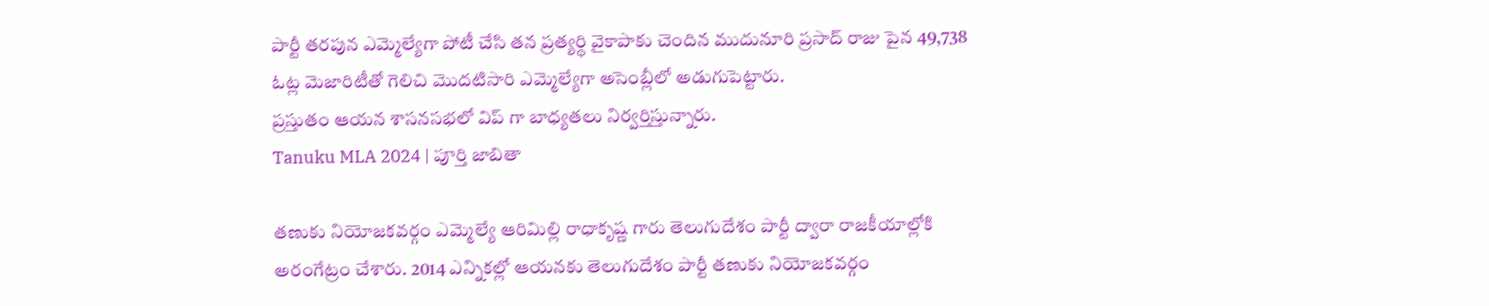పార్టీ తరపున ఎమ్మెల్యేగా పోటీ చేసి తన ప్రత్యర్థి వైకాపాకు చెందిన ముదునూరి ప్రసాద్ రాజు పైన 49,738 ఓట్ల మెజారిటీతో గెలిచి మొదటిసారి ఎమ్మెల్యేగా అసెంబ్లీలో అడుగుపెట్టారు.
ప్రస్తుతం ఆయన శాసనసభలో విప్ గా బాధ్యతలు నిర్వర్తిస్తున్నారు.
Tanuku MLA 2024 | పూర్తి జాబితా

తణుకు నియోజకవర్గం ఎమ్మెల్యే ఆరిమిల్లి రాధాకృష్ణ గారు తెలుగుదేశం పార్టీ ద్వారా రాజకీయాల్లోకి అరంగేట్రం చేశారు. 2014 ఎన్నికల్లో ఆయనకు తెలుగుదేశం పార్టీ తణుకు నియోజకవర్గం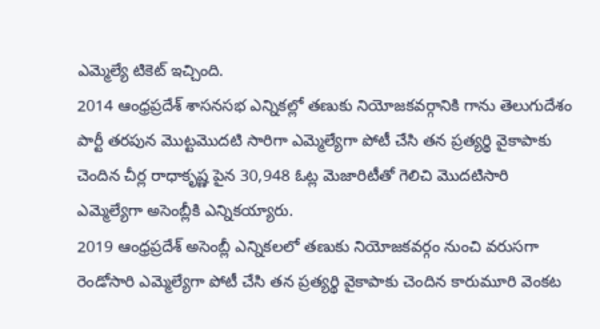ఎమ్మెల్యే టికెట్ ఇచ్చింది.
2014 ఆంధ్రప్రదేశ్ శాసనసభ ఎన్నికల్లో తణుకు నియోజకవర్గానికి గాను తెలుగుదేశం పార్టీ తరపున మొట్టమొదటి సారిగా ఎమ్మెల్యేగా పోటీ చేసి తన ప్రత్యర్థి వైకాపాకు చెందిన చీర్ల రాధాకృష్ణ పైన 30,948 ఓట్ల మెజారిటీతో గెలిచి మొదటిసారి ఎమ్మెల్యేగా అసెంబ్లీకి ఎన్నికయ్యారు.
2019 ఆంధ్రప్రదేశ్ అసెంబ్లీ ఎన్నికలలో తణుకు నియోజకవర్గం నుంచి వరుసగా రెండోసారి ఎమ్మెల్యేగా పోటీ చేసి తన ప్రత్యర్థి వైకాపాకు చెందిన కారుమూరి వెంకట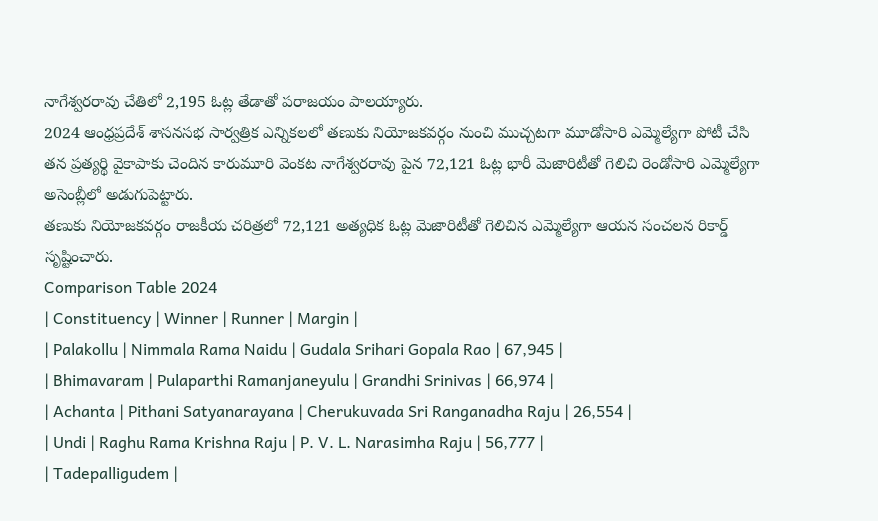నాగేశ్వరరావు చేతిలో 2,195 ఓట్ల తేడాతో పరాజయం పాలయ్యారు.
2024 ఆంధ్రప్రదేశ్ శాసనసభ సార్వత్రిక ఎన్నికలలో తణుకు నియోజకవర్గం నుంచి ముచ్చటగా మూడోసారి ఎమ్మెల్యేగా పోటీ చేసి తన ప్రత్యర్థి వైకాపాకు చెందిన కారుమూరి వెంకట నాగేశ్వరరావు పైన 72,121 ఓట్ల భారీ మెజారిటీతో గెలిచి రెండోసారి ఎమ్మెల్యేగా అసెంబ్లీలో అడుగుపెట్టారు.
తణుకు నియోజకవర్గం రాజకీయ చరిత్రలో 72,121 అత్యధిక ఓట్ల మెజారిటీతో గెలిచిన ఎమ్మెల్యేగా ఆయన సంచలన రికార్డ్ సృష్టించారు.
Comparison Table 2024
| Constituency | Winner | Runner | Margin |
| Palakollu | Nimmala Rama Naidu | Gudala Srihari Gopala Rao | 67,945 |
| Bhimavaram | Pulaparthi Ramanjaneyulu | Grandhi Srinivas | 66,974 |
| Achanta | Pithani Satyanarayana | Cherukuvada Sri Ranganadha Raju | 26,554 |
| Undi | Raghu Rama Krishna Raju | P. V. L. Narasimha Raju | 56,777 |
| Tadepalligudem |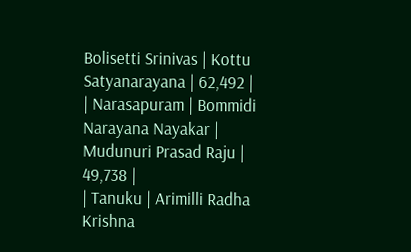Bolisetti Srinivas | Kottu Satyanarayana | 62,492 |
| Narasapuram | Bommidi Narayana Nayakar | Mudunuri Prasad Raju | 49,738 |
| Tanuku | Arimilli Radha Krishna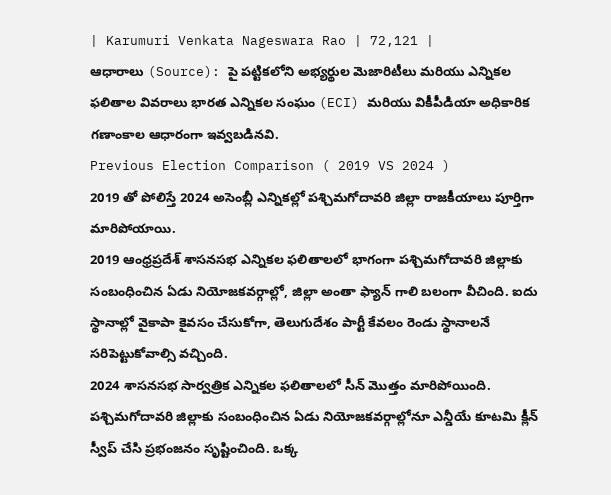| Karumuri Venkata Nageswara Rao | 72,121 |
ఆధారాలు (Source): పై పట్టికలోని అభ్యర్థుల మెజారిటీలు మరియు ఎన్నికల ఫలితాల వివరాలు భారత ఎన్నికల సంఘం (ECI) మరియు వికీపీడియా అధికారిక గణాంకాల ఆధారంగా ఇవ్వబడినవి.
Previous Election Comparison ( 2019 VS 2024 )
2019 తో పోలిస్తే 2024 అసెంబ్లీ ఎన్నికల్లో పశ్చిమగోదావరి జిల్లా రాజకీయాలు పూర్తిగా మారిపోయాయి.
2019 ఆంధ్రప్రదేశ్ శాసనసభ ఎన్నికల ఫలితాలలో భాగంగా పశ్చిమగోదావరి జిల్లాకు సంబంధించిన ఏడు నియోజకవర్గాల్లో, జిల్లా అంతా ఫ్యాన్ గాలి బలంగా వీచింది. ఐదు స్థానాల్లో వైకాపా కైవసం చేసుకోగా, తెలుగుదేశం పార్టీ కేవలం రెండు స్థానాలనే సరిపెట్టుకోవాల్సి వచ్చింది.
2024 శాసనసభ సార్వత్రిక ఎన్నికల ఫలితాలలో సీన్ మొత్తం మారిపోయింది. పశ్చిమగోదావరి జిల్లాకు సంబంధించిన ఏడు నియోజకవర్గాల్లోనూ ఎన్డీయే కూటమి క్లీన్ స్వీప్ చేసి ప్రభంజనం సృష్టించింది. ఒక్క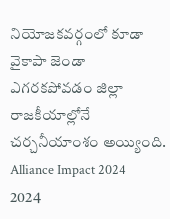నియోజకవర్గంలో కూడా వైకాపా జెండా ఎగరకపోవడం జిల్లా రాజకీయాల్లోనే చర్చనీయాంశం అయ్యింది.
Alliance Impact 2024
2024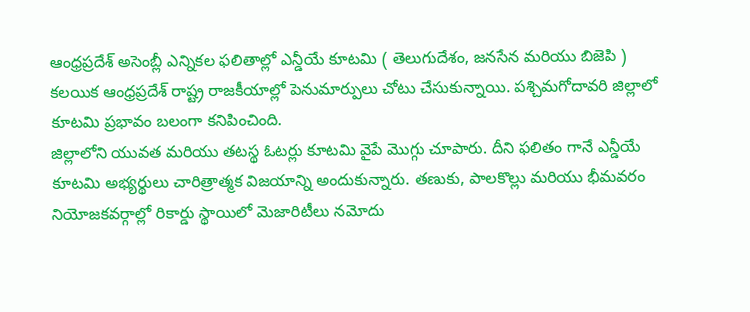ఆంధ్రప్రదేశ్ అసెంబ్లీ ఎన్నికల ఫలితాల్లో ఎన్డీయే కూటమి ( తెలుగుదేశం, జనసేన మరియు బిజెపి ) కలయిక ఆంధ్రప్రదేశ్ రాష్ట్ర రాజకీయాల్లో పెనుమార్పులు చోటు చేసుకున్నాయి. పశ్చిమగోదావరి జిల్లాలో కూటమి ప్రభావం బలంగా కనిపించింది.
జిల్లాలోని యువత మరియు తటస్థ ఓటర్లు కూటమి వైపే మొగ్గు చూపారు. దీని ఫలితం గానే ఎన్డీయే కూటమి అభ్యర్థులు చారిత్రాత్మక విజయాన్ని అందుకున్నారు. తణుకు, పాలకొల్లు మరియు భీమవరం నియోజకవర్గాల్లో రికార్డు స్థాయిలో మెజారిటీలు నమోదు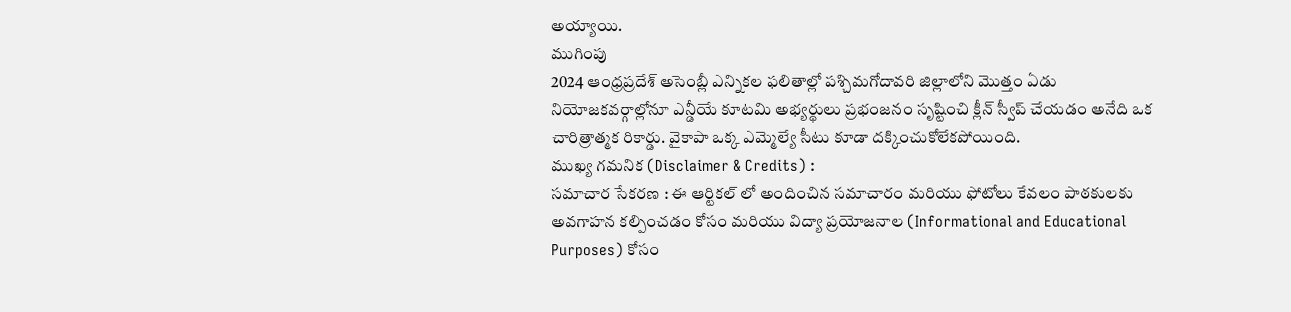అయ్యాయి.
ముగింపు
2024 ఆంధ్రప్రదేశ్ అసెంబ్లీ ఎన్నికల ఫలితాల్లో పశ్చిమగోదావరి జిల్లాలోని మొత్తం ఏడు నియోజకవర్గాల్లోనూ ఎన్డీయే కూటమి అభ్యర్థులు ప్రభంజనం సృష్టించి క్లీన్ స్వీప్ చేయడం అనేది ఒక చారిత్రాత్మక రికార్డు. వైకాపా ఒక్క ఎమ్మెల్యే సీటు కూడా దక్కించుకోలేకపోయింది.
ముఖ్య గమనిక (Disclaimer & Credits) :
సమాచార సేకరణ : ఈ ఆర్టికల్ లో అందించిన సమాచారం మరియు ఫోటోలు కేవలం పాఠకులకు అవగాహన కల్పించడం కోసం మరియు విద్యా ప్రయోజనాల (Informational and Educational Purposes) కోసం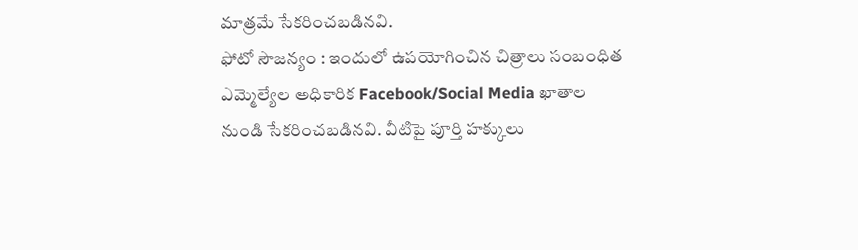మాత్రమే సేకరించబడినవి.
ఫోటో సౌజన్యం : ఇందులో ఉపయోగించిన చిత్రాలు సంబంధిత ఎమ్మెల్యేల అధికారిక Facebook/Social Media ఖాతాల నుండి సేకరించబడినవి. వీటిపై పూర్తి హక్కులు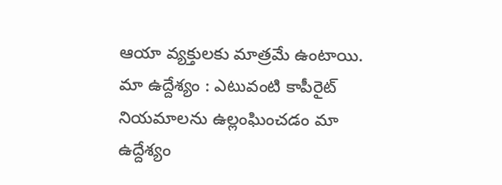ఆయా వ్యక్తులకు మాత్రమే ఉంటాయి.
మా ఉద్దేశ్యం : ఎటువంటి కాపీరైట్ నియమాలను ఉల్లంఘించడం మా ఉద్దేశ్యం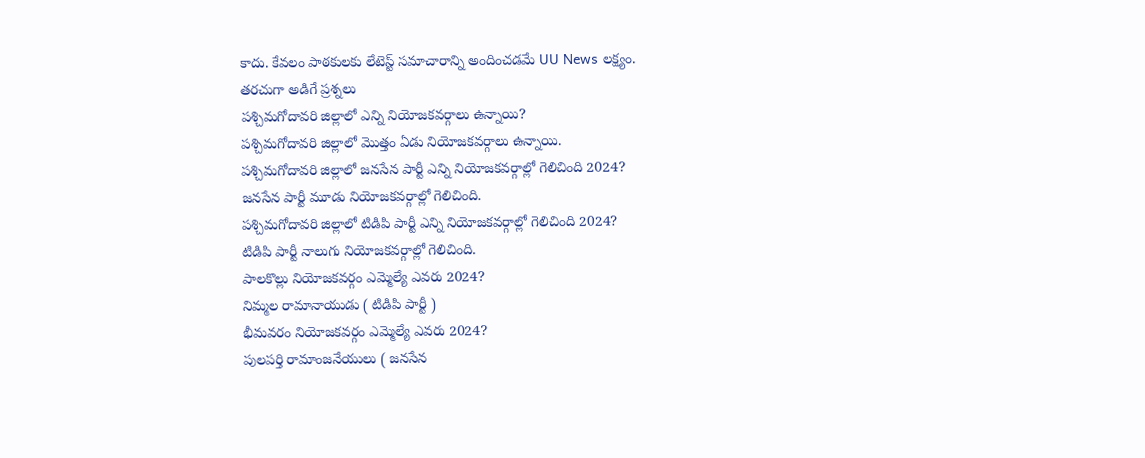కాదు. కేవలం పాఠకులకు లేటెస్ట్ సమాచారాన్ని అందించడమే UU News లక్ష్యం.
తరచుగా అడిగే ప్రశ్నలు
పశ్చిమగోదావరి జిల్లాలో ఎన్ని నియోజకవర్గాలు ఉన్నాయి?
పశ్చిమగోదావరి జిల్లాలో మొత్తం ఏడు నియోజకవర్గాలు ఉన్నాయి.
పశ్చిమగోదావరి జిల్లాలో జనసేన పార్టీ ఎన్ని నియోజకవర్గాల్లో గెలిచింది 2024?
జనసేన పార్టీ మూడు నియోజకవర్గాల్లో గెలిచింది.
పశ్చిమగోదావరి జిల్లాలో టిడిపి పార్టీ ఎన్ని నియోజకవర్గాల్లో గెలిచింది 2024?
టిడిపి పార్టీ నాలుగు నియోజకవర్గాల్లో గెలిచింది.
పాలకొల్లు నియోజకవర్గం ఎమ్మెల్యే ఎవరు 2024?
నిమ్మల రామానాయుడు ( టిడిపి పార్టీ )
భీమవరం నియోజకవర్గం ఎమ్మెల్యే ఎవరు 2024?
పులపర్తి రామాంజనేయులు ( జనసేన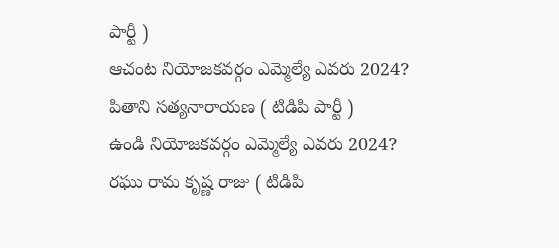పార్టీ )
ఆచంట నియోజకవర్గం ఎమ్మెల్యే ఎవరు 2024?
పితాని సత్యనారాయణ ( టిడిపి పార్టీ )
ఉండి నియోజకవర్గం ఎమ్మెల్యే ఎవరు 2024?
రఘు రామ కృష్ణ రాజు ( టిడిపి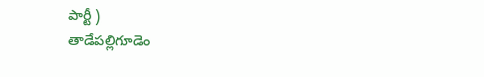పార్టీ )
తాడేపల్లిగూడెం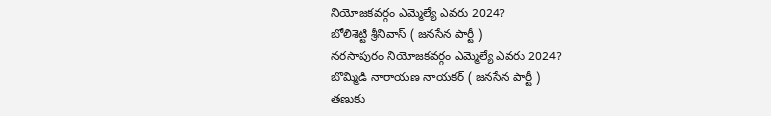నియోజకవర్గం ఎమ్మెల్యే ఎవరు 2024?
బోలిశెట్టి శ్రీనివాస్ ( జనసేన పార్టీ )
నరసాపురం నియోజకవర్గం ఎమ్మెల్యే ఎవరు 2024?
బొమ్మిడి నారాయణ నాయకర్ ( జనసేన పార్టీ )
తణుకు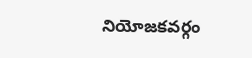నియోజకవర్గం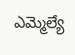ఎమ్మెల్యే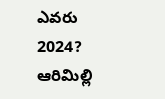ఎవరు 2024?
ఆరిమిల్లి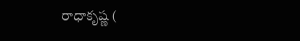రాధాకృష్ణ (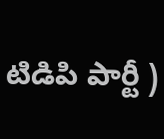టిడిపి పార్టీ )